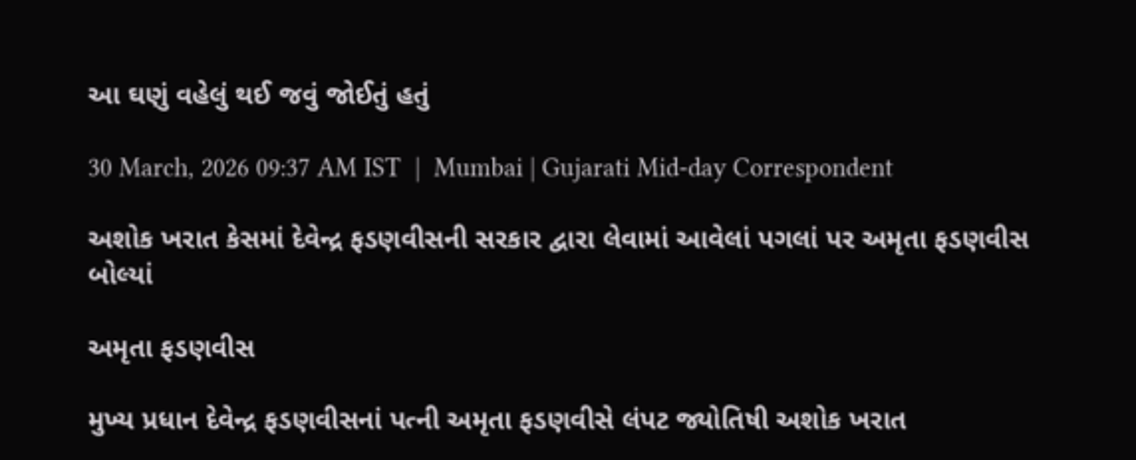આ ઘણું વહેલું થઈ જવું જોઈતું હતું

30 March, 2026 09:37 AM IST  |  Mumbai | Gujarati Mid-day Correspondent

અશોક ખરાત કેસમાં દેવેન્દ્ર ફડણવીસની સરકાર દ્વારા લેવામાં આવેલાં પગલાં પર અમૃતા ફડણવીસ બોલ્યાં

અમૃતા ફડણવીસ

મુખ્ય પ્રધાન દેવેન્દ્ર ફડણવીસનાં પત્ની અમૃતા ફડણવીસે લંપટ જ્યોતિષી અશોક ખરાત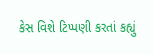કેસ વિશે ટિપ્પણી કરતાં કહ્યું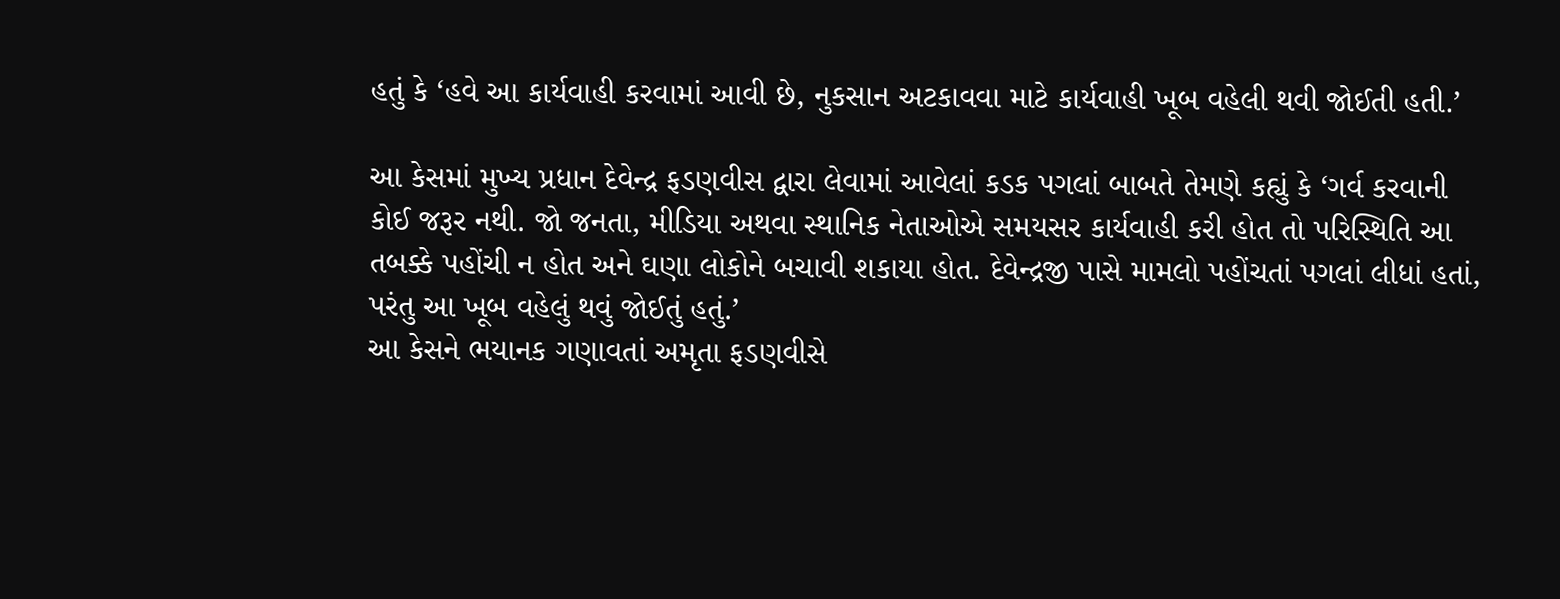હતું કે ‘હવે આ કાર્યવાહી કરવામાં આવી છે, નુકસાન અટકાવવા માટે કાર્યવાહી ખૂબ વહેલી થવી જોઈતી હતી.’

આ કેસમાં મુખ્ય પ્રધાન દેવેન્દ્ર ફડણવીસ દ્વારા લેવામાં આવેલાં કડક પગલાં બાબતે તેમણે કહ્યું કે ‘ગર્વ કરવાની કોઈ જરૂર નથી. જો જનતા, મીડિયા અથવા સ્થાનિક નેતાઓએ સમયસર કાર્યવાહી કરી હોત તો પરિસ્થિતિ આ તબક્કે પહોંચી ન હોત અને ઘણા લોકોને બચાવી શકાયા હોત. દેવેન્દ્રજી પાસે મામલો પહોંચતાં પગલાં લીધાં હતાં, પરંતુ આ ખૂબ વહેલું થવું જોઈતું હતું.’
આ કેસને ભયાનક ગણાવતાં અમૃતા ફડણવીસે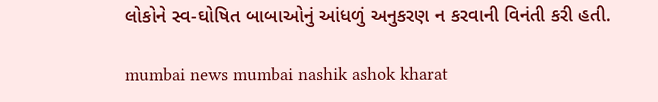લોકોને સ્વ-ઘોષિત બાબાઓનું આંધળું અનુકરણ ન કરવાની વિનંતી કરી હતી.

mumbai news mumbai nashik ashok kharat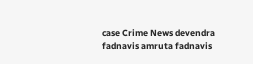case Crime News devendra fadnavis amruta fadnavis